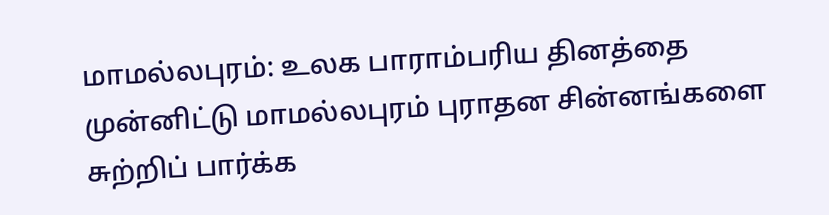மாமல்லபுரம்: உலக பாராம்பரிய தினத்தை முன்னிட்டு மாமல்லபுரம் புராதன சின்னங்களை சுற்றிப் பார்க்க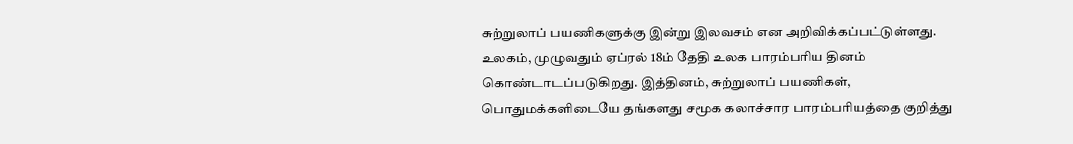சுற்றுலாப் பயணிகளுக்கு இன்று இலவசம் என அறிவிக்கப்பட்டுள்ளது. உலகம், முழுவதும் ஏப்ரல் 18ம் தேதி உலக பாரம்பரிய தினம் கொண்டாடப்படுகிறது. இத்தினம், சுற்றுலாப் பயணிகள், பொதுமக்களிடையே தங்களது சமூக கலாச்சார பாரம்பரியத்தை குறித்து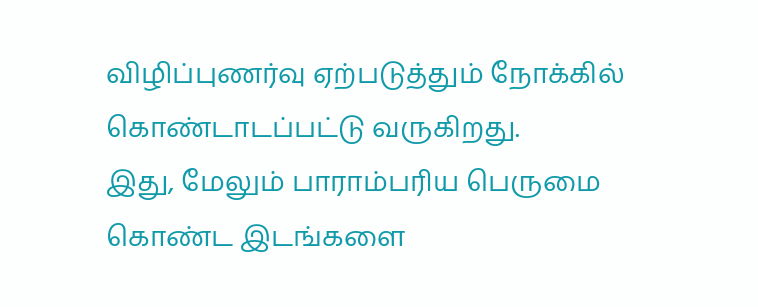விழிப்புணர்வு ஏற்படுத்தும் நோக்கில் கொண்டாடப்பட்டு வருகிறது.
இது, மேலும் பாராம்பரிய பெருமை கொண்ட இடங்களை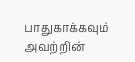பாதுகாக்கவும் அவற்றின்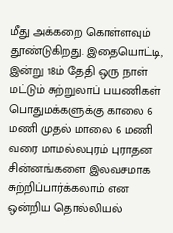மீது அக்கறை கொள்ளவும் தூண்டுகிறது. இதையொட்டி, இன்று 18ம் தேதி ஒரு நாள் மட்டும் சுற்றுலாப் பயணிகள் பொதுமக்களுக்கு காலை 6 மணி முதல் மாலை 6 மணி வரை மாமல்லபுரம் புராதன சின்னங்களை இலவசமாக சுற்றிப்பார்க்கலாம் என ஒன்றிய தொல்லியல்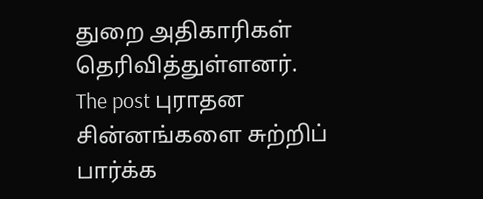துறை அதிகாரிகள் தெரிவித்துள்ளனர்.
The post புராதன சின்னங்களை சுற்றிப் பார்க்க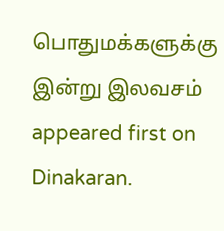பொதுமக்களுக்கு இன்று இலவசம் appeared first on Dinakaran.